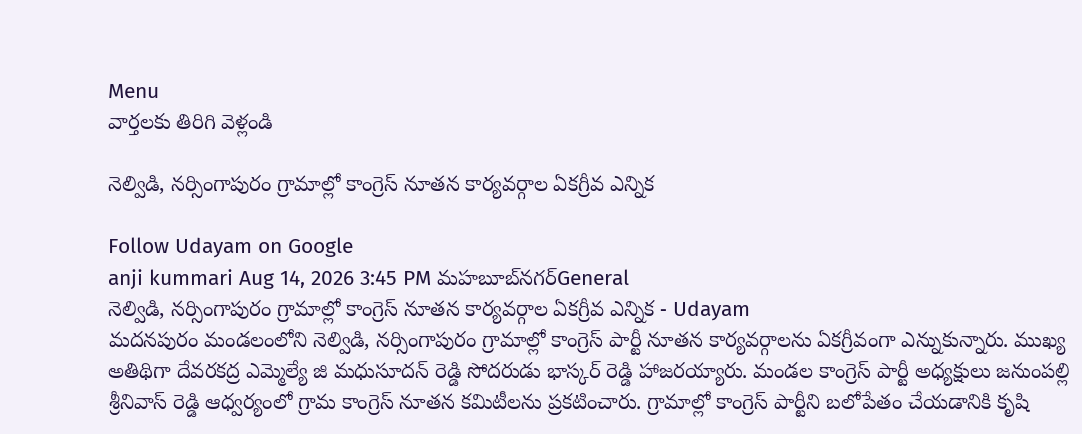Menu
వార్తలకు తిరిగి వెళ్లండి

నెల్విడి, నర్సింగాపురం గ్రామాల్లో కాంగ్రెస్ నూతన కార్యవర్గాల ఏకగ్రీవ ఎన్నిక

Follow Udayam on Google
anji kummari Aug 14, 2026 3:45 PM మహబూబ్‌నగర్General
నెల్విడి, నర్సింగాపురం గ్రామాల్లో కాంగ్రెస్ నూతన కార్యవర్గాల ఏకగ్రీవ ఎన్నిక - Udayam
మదనపురం మండలంలోని నెల్విడి, నర్సింగాపురం గ్రామాల్లో కాంగ్రెస్ పార్టీ నూతన కార్యవర్గాలను ఏకగ్రీవంగా ఎన్నుకున్నారు. ముఖ్య అతిథిగా దేవరకద్ర ఎమ్మెల్యే జి మధుసూదన్ రెడ్డి సోదరుడు భాస్కర్ రెడ్డి హాజరయ్యారు. మండల కాంగ్రెస్ పార్టీ అధ్యక్షులు జనుంపల్లి శ్రీనివాస్ రెడ్డి ఆధ్వర్యంలో గ్రామ కాంగ్రెస్ నూతన కమిటీలను ప్రకటించారు. గ్రామాల్లో కాంగ్రెస్ పార్టీని బలోపేతం చేయడానికి కృషి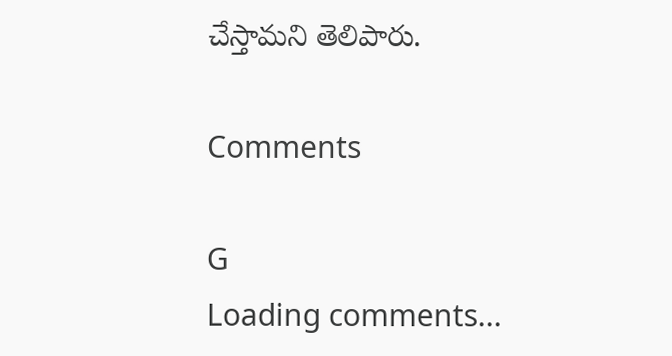చేస్తామని తెలిపారు.

Comments

G
Loading comments...